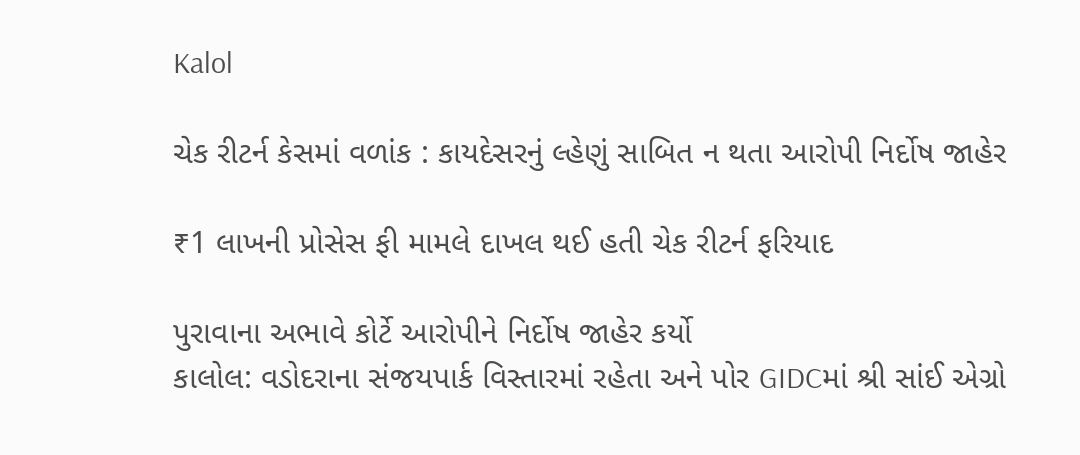Kalol

ચેક રીટર્ન કેસમાં વળાંક : કાયદેસરનું લ્હેણું સાબિત ન થતા આરોપી નિર્દોષ જાહેર

₹1 લાખની પ્રોસેસ ફી મામલે દાખલ થઈ હતી ચેક રીટર્ન ફરિયાદ

પુરાવાના અભાવે કોર્ટે આરોપીને નિર્દોષ જાહેર કર્યો
કાલોલ: વડોદરાના સંજયપાર્ક વિસ્તારમાં રહેતા અને પોર GIDCમાં શ્રી સાંઈ એગ્રો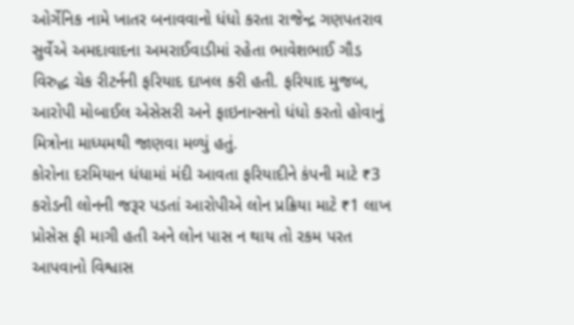ઓર્ગેનિક નામે ખાતર બનાવવાનો ધંધો કરતા રાજેન્દ્ર ગણપતરાવ સુર્વેએ અમદાવાદના અમરાઈવાડીમાં રહેતા ભાવેશભાઈ ગૌડ વિરુદ્ધ ચેક રીટર્નની ફરિયાદ દાખલ કરી હતી. ફરિયાદ મુજબ, આરોપી મોબાઈલ એસેસરી અને ફાઇનાન્સનો ધંધો કરતો હોવાનું મિત્રોના માધ્યમથી જાણવા મળ્યું હતું.
કોરોના દરમિયાન ધંધામાં મંદી આવતા ફરિયાદીને કંપની માટે ₹3 કરોડની લોનની જરૂર પડતાં આરોપીએ લોન પ્રક્રિયા માટે ₹1 લાખ પ્રોસેસ ફી માગી હતી અને લોન પાસ ન થાય તો રકમ પરત આપવાનો વિશ્વાસ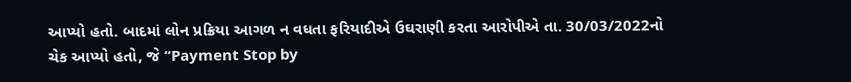આપ્યો હતો. બાદમાં લોન પ્રક્રિયા આગળ ન વધતા ફરિયાદીએ ઉઘરાણી કરતા આરોપીએ તા. 30/03/2022નો ચેક આપ્યો હતો, જે “Payment Stop by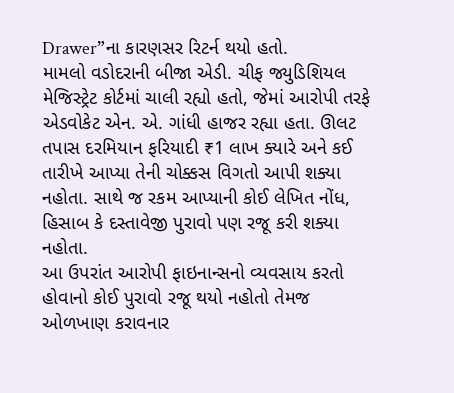Drawer”ના કારણસર રિટર્ન થયો હતો.
મામલો વડોદરાની બીજા એડી. ચીફ જ્યુડિશિયલ મેજિસ્ટ્રેટ કોર્ટમાં ચાલી રહ્યો હતો, જેમાં આરોપી તરફે એડવોકેટ એન. એ. ગાંધી હાજર રહ્યા હતા. ઊલટ તપાસ દરમિયાન ફરિયાદી ₹1 લાખ ક્યારે અને કઈ તારીખે આપ્યા તેની ચોક્કસ વિગતો આપી શક્યા નહોતા. સાથે જ રકમ આપ્યાની કોઈ લેખિત નોંધ, હિસાબ કે દસ્તાવેજી પુરાવો પણ રજૂ કરી શક્યા નહોતા.
આ ઉપરાંત આરોપી ફાઇનાન્સનો વ્યવસાય કરતો હોવાનો કોઈ પુરાવો રજૂ થયો નહોતો તેમજ ઓળખાણ કરાવનાર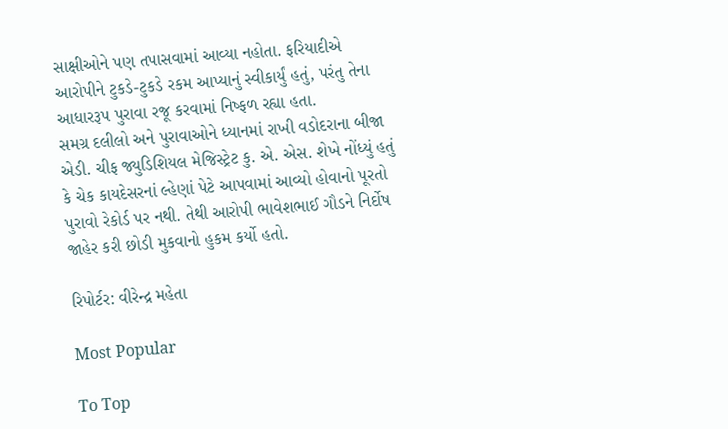સાક્ષીઓને પણ તપાસવામાં આવ્યા નહોતા. ફરિયાદીએ આરોપીને ટુકડે-ટુકડે રકમ આપ્યાનું સ્વીકાર્યું હતું, પરંતુ તેના આધારરૂપ પુરાવા રજૂ કરવામાં નિષ્ફળ રહ્યા હતા.
સમગ્ર દલીલો અને પુરાવાઓને ધ્યાનમાં રાખી વડોદરાના બીજા એડી. ચીફ જ્યુડિશિયલ મેજિસ્ટ્રેટ કુ. એ. એસ. શેખે નોંધ્યું હતું કે ચેક કાયદેસરનાં લ્હેણાં પેટે આપવામાં આવ્યો હોવાનો પૂરતો પુરાવો રેકોર્ડ પર નથી. તેથી આરોપી ભાવેશભાઈ ગૌડને નિર્દોષ જાહેર કરી છોડી મુકવાનો હુકમ કર્યો હતો.

રિપોર્ટર: વીરેન્દ્ર મહેતા

Most Popular

To Top